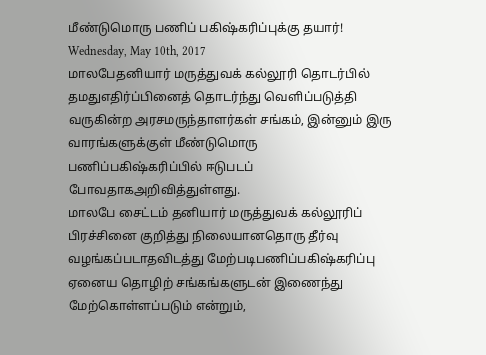மீண்டுமொரு பணிப் பகிஷ்கரிப்புக்கு தயார்!
Wednesday, May 10th, 2017
மாலபேதனியார் மருத்துவக் கல்லூரி தொடர்பில் தமதுஎதிர்ப்பினைத் தொடர்ந்து வெளிப்படுத்தி வருகின்ற அரசமருந்தாளர்கள் சங்கம், இன்னும் இரு வாரங்களுக்குள் மீண்டுமொரு பணிப்பகிஷ்கரிப்பில் ஈடுபடப் போவதாகஅறிவித்துள்ளது.
மாலபே சைட்டம் தனியார் மருத்துவக் கல்லூரிப் பிரச்சினை குறித்து நிலையானதொரு தீர்வு வழங்கப்படாதவிடத்து மேற்படிபணிப்பகிஷ்கரிப்பு ஏனைய தொழிற் சங்கங்களுடன் இணைந்து மேற்கொள்ளப்படும் என்றும்,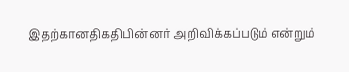இதற்கானதிகதிபின்னர் அறிவிக்கப்படும் என்றும்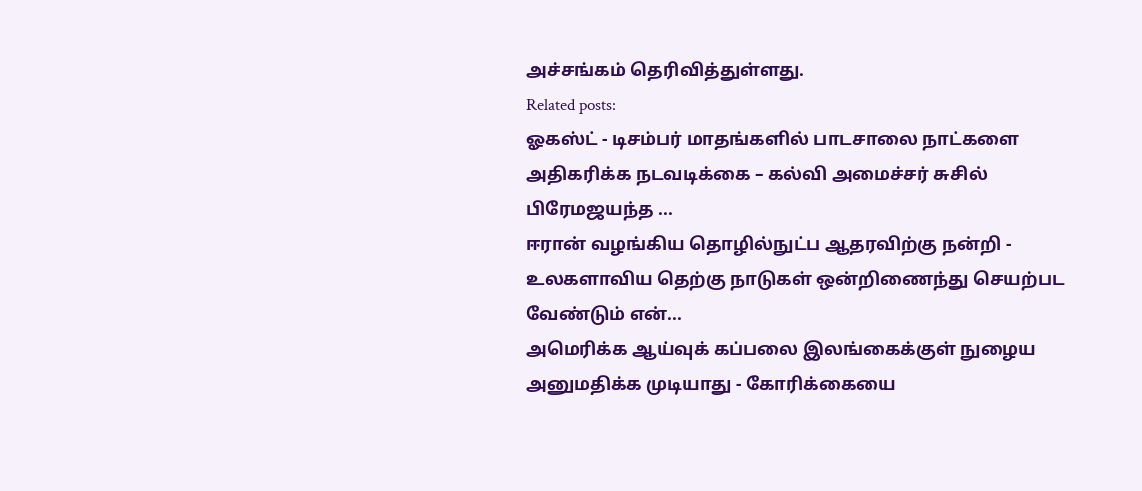அச்சங்கம் தெரிவித்துள்ளது.
Related posts:
ஓகஸ்ட் - டிசம்பர் மாதங்களில் பாடசாலை நாட்களை அதிகரிக்க நடவடிக்கை – கல்வி அமைச்சர் சுசில் பிரேமஜயந்த ...
ஈரான் வழங்கிய தொழில்நுட்ப ஆதரவிற்கு நன்றி - உலகளாவிய தெற்கு நாடுகள் ஒன்றிணைந்து செயற்பட வேண்டும் என்...
அமெரிக்க ஆய்வுக் கப்பலை இலங்கைக்குள் நுழைய அனுமதிக்க முடியாது - கோரிக்கையை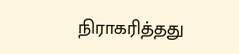நிராகரித்தது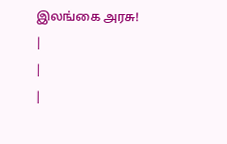இலங்கை அரசு!
|
|
|